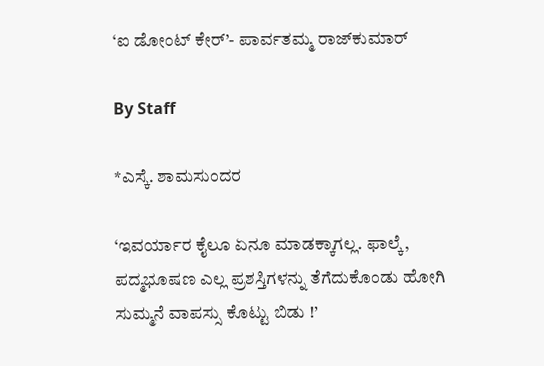‘ಐ ಡೋಂಟ್‌ ಕೇರ್‌’- ಪಾರ್ವತಮ್ಮ ರಾಜ್‌ಕುಮಾರ್‌

By Staff

*ಎಸ್ಕೆ. ಶಾಮಸುಂದರ

‘ಇವರ್ಯಾರ ಕೈಲೂ ಏನೂ ಮಾಡಕ್ಕಾಗಲ್ಲ. ಫಾಲ್ಕೆ, ಪದ್ಮಭೂಷಣ ಎಲ್ಲ ಪ್ರಶಸ್ತಿಗಳನ್ನು ತೆಗೆದುಕೊಂಡು ಹೋಗಿ ಸುಮ್ಮನೆ ವಾಪಸ್ಸು ಕೊಟ್ಟು ಬಿಡು !’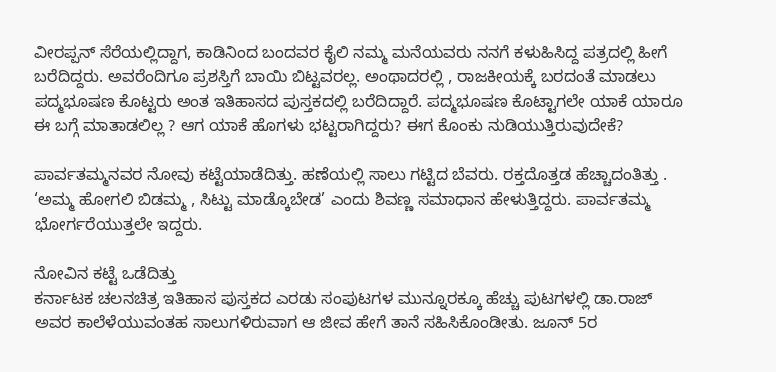ವೀರಪ್ಪನ್‌ ಸೆರೆಯಲ್ಲಿದ್ದಾಗ, ಕಾಡಿನಿಂದ ಬಂದವರ ಕೈಲಿ ನಮ್ಮ ಮನೆಯವರು ನನಗೆ ಕಳುಹಿಸಿದ್ದ ಪತ್ರದಲ್ಲಿ ಹೀಗೆ ಬರೆದಿದ್ದರು. ಅವರೆಂದಿಗೂ ಪ್ರಶಸ್ತಿಗೆ ಬಾಯಿ ಬಿಟ್ಟವರಲ್ಲ. ಅಂಥಾದರಲ್ಲಿ , ರಾಜಕೀಯಕ್ಕೆ ಬರದಂತೆ ಮಾಡಲು ಪದ್ಮಭೂಷಣ ಕೊಟ್ಟರು ಅಂತ ಇತಿಹಾಸದ ಪುಸ್ತಕದಲ್ಲಿ ಬರೆದಿದ್ದಾರೆ. ಪದ್ಮಭೂಷಣ ಕೊಟ್ಟಾಗಲೇ ಯಾಕೆ ಯಾರೂ ಈ ಬಗ್ಗೆ ಮಾತಾಡಲಿಲ್ಲ ? ಆಗ ಯಾಕೆ ಹೊಗಳು ಭಟ್ಟರಾಗಿದ್ದರು? ಈಗ ಕೊಂಕು ನುಡಿಯುತ್ತಿರುವುದೇಕೆ?

ಪಾರ್ವತಮ್ಮನವರ ನೋವು ಕಟ್ಟೆಯಾಡೆದಿತ್ತು. ಹಣೆಯಲ್ಲಿ ಸಾಲು ಗಟ್ಟಿದ ಬೆವರು. ರಕ್ತದೊತ್ತಡ ಹೆಚ್ಚಾದಂತಿತ್ತು . ‘ಅಮ್ಮ ಹೋಗಲಿ ಬಿಡಮ್ಮ , ಸಿಟ್ಟು ಮಾಡ್ಕೊಬೇಡ’ ಎಂದು ಶಿವಣ್ಣ ಸಮಾಧಾನ ಹೇಳುತ್ತಿದ್ದರು. ಪಾರ್ವತಮ್ಮ ಭೋರ್ಗರೆಯುತ್ತಲೇ ಇದ್ದರು.

ನೋವಿನ ಕಟ್ಟೆ ಒಡೆದಿತ್ತು
ಕರ್ನಾಟಕ ಚಲನಚಿತ್ರ ಇತಿಹಾಸ ಪುಸ್ತಕದ ಎರಡು ಸಂಪುಟಗಳ ಮುನ್ನೂರಕ್ಕೂ ಹೆಚ್ಚು ಪುಟಗಳಲ್ಲಿ ಡಾ.ರಾಜ್‌ ಅವರ ಕಾಲೆಳೆಯುವಂತಹ ಸಾಲುಗಳಿರುವಾಗ ಆ ಜೀವ ಹೇಗೆ ತಾನೆ ಸಹಿಸಿಕೊಂಡೀತು. ಜೂನ್‌ 5ರ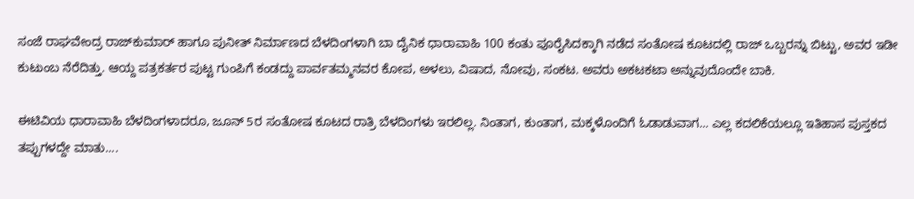ಸಂಜೆ ರಾಘವೇಂದ್ರ ರಾಜ್‌ಕುಮಾರ್‌ ಹಾಗೂ ಪುನೀತ್‌ ನಿರ್ಮಾಣದ ಬೆಳದಿಂಗಳಾಗಿ ಬಾ ದೈನಿಕ ಧಾರಾವಾಹಿ 100 ಕಂತು ಪೂರೈಸಿದಕ್ಕಾಗಿ ನಡೆದ ಸಂತೋಷ ಕೂಟದಲ್ಲಿ ರಾಜ್‌ ಒಬ್ಬರನ್ನು ಬಿಟ್ಟು, ಅವರ ಇಡೀ ಕುಟುಂಬ ನೆರೆದಿತ್ತು. ಆಯ್ದ ಪತ್ರಕರ್ತರ ಪುಟ್ಟ ಗುಂಪಿಗೆ ಕಂಡದ್ದು ಪಾರ್ವತಮ್ಮನವರ ಕೋಪ, ಅಳಲು, ವಿಷಾದ, ನೋವು, ಸಂಕಟ. ಅವರು ಅಕಟಕಟಾ ಅನ್ನುವುದೊಂದೇ ಬಾಕಿ.

ಈಟಿವಿಯ ಧಾರಾವಾಹಿ ಬೆಳದಿಂಗಳಾದರೂ, ಜೂನ್‌ 5ರ ಸಂತೋಷ ಕೂಟದ ರಾತ್ರಿ ಬೆಳದಿಂಗಳು ಇರಲಿಲ್ಲ. ನಿಂತಾಗ, ಕುಂತಾಗ, ಮಕ್ಕಳೊಂದಿಗೆ ಓಡಾಡುವಾಗ... ಎಲ್ಲ ಕದಲಿಕೆಯಲ್ಲೂ ಇತಿಹಾಸ ಪುಸ್ತಕದ ತಪ್ಪುಗಳದ್ದೇ ಮಾತು....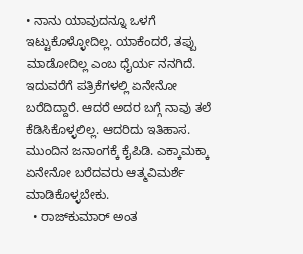• ನಾನು ಯಾವುದನ್ನೂ ಒಳಗೆ ಇಟ್ಟುಕೊಳ್ಳೋದಿಲ್ಲ. ಯಾಕೆಂದರೆ, ತಪ್ಪು ಮಾಡೋದಿಲ್ಲ ಎಂಬ ಧೈರ್ಯ ನನಗಿದೆ. ಇದುವರೆಗೆ ಪತ್ರಿಕೆಗಳಲ್ಲಿ ಏನೇನೋ ಬರೆದಿದ್ದಾರೆ. ಆದರೆ ಅದರ ಬಗ್ಗೆ ನಾವು ತಲೆ ಕೆಡಿಸಿಕೊಳ್ಳಲಿಲ್ಲ. ಆದರಿದು ಇತಿಹಾಸ. ಮುಂದಿನ ಜನಾಂಗಕ್ಕೆ ಕೈಪಿಡಿ. ಎಕ್ಕಾಮಕ್ಕಾ ಏನೇನೋ ಬರೆದವರು ಆತ್ಮವಿಮರ್ಶೆ ಮಾಡಿಕೊಳ್ಳಬೇಕು.
  • ರಾಜ್‌ಕುಮಾರ್‌ ಅಂತ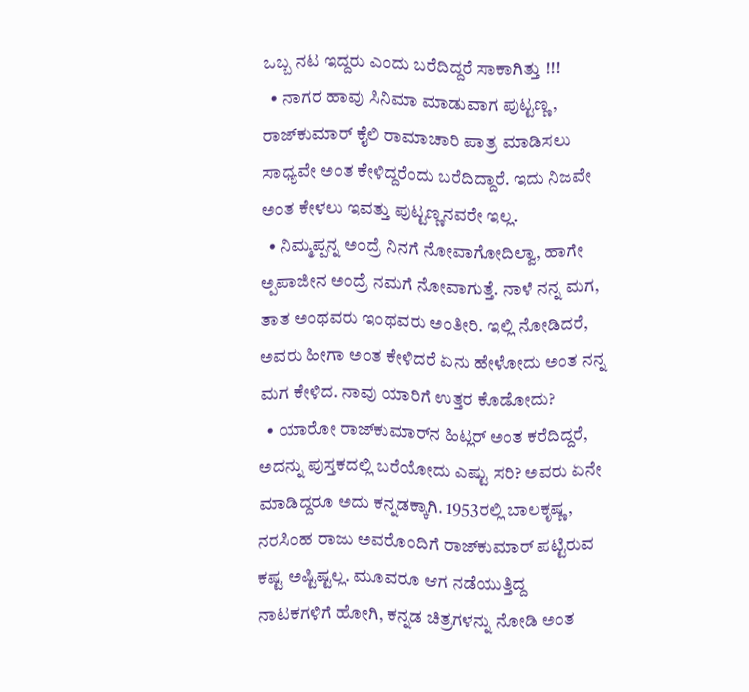ಒಬ್ಬ ನಟ ಇದ್ದರು ಎಂದು ಬರೆದಿದ್ದರೆ ಸಾಕಾಗಿತ್ತು !!!
  • ನಾಗರ ಹಾವು ಸಿನಿಮಾ ಮಾಡುವಾಗ ಪುಟ್ಟಣ್ಣ, ರಾಜ್‌ಕುಮಾರ್‌ ಕೈಲಿ ರಾಮಾಚಾರಿ ಪಾತ್ರ ಮಾಡಿಸಲು ಸಾಧ್ಯವೇ ಅಂತ ಕೇಳಿದ್ದರೆಂದು ಬರೆದಿದ್ದಾರೆ. ಇದು ನಿಜವೇ ಅಂತ ಕೇಳಲು ಇವತ್ತು ಪುಟ್ಟಣ್ಣನವರೇ ಇಲ್ಲ.
  • ನಿಮ್ಮಪ್ಪನ್ನ ಅಂದ್ರೆ ನಿನಗೆ ನೋವಾಗೋದಿಲ್ವಾ, ಹಾಗೇ ಅ್ಪಪಾಜೀನ ಅಂದ್ರೆ ನಮಗೆ ನೋವಾಗುತ್ತೆ. ನಾಳೆ ನನ್ನ ಮಗ, ತಾತ ಅಂಥವರು ಇಂಥವರು ಅಂತೀರಿ. ಇಲ್ಲಿ ನೋಡಿದರೆ, ಅವರು ಹೀಗಾ ಅಂತ ಕೇಳಿದರೆ ಏನು ಹೇಳೋದು ಅಂತ ನನ್ನ ಮಗ ಕೇಳಿದ. ನಾವು ಯಾರಿಗೆ ಉತ್ತರ ಕೊಡೋದು?
  • ಯಾರೋ ರಾಜ್‌ಕುಮಾರ್‌ನ ಹಿಟ್ಲರ್‌ ಅಂತ ಕರೆದಿದ್ದರೆ, ಅದನ್ನು ಪುಸ್ತಕದಲ್ಲಿ ಬರೆಯೋದು ಎಷ್ಟು ಸರಿ? ಅವರು ಏನೇ ಮಾಡಿದ್ದರೂ ಅದು ಕನ್ನಡಕ್ಕಾಗಿ. 1953ರಲ್ಲಿ ಬಾಲಕೃಷ್ಣ, ನರಸಿಂಹ ರಾಜು ಅವರೊಂದಿಗೆ ರಾಜ್‌ಕುಮಾರ್‌ ಪಟ್ಟಿರುವ ಕಷ್ಟ ಅಷ್ಟಿಷ್ಟಲ್ಲ. ಮೂವರೂ ಆಗ ನಡೆಯುತ್ತಿದ್ದ ನಾಟಕಗಳಿಗೆ ಹೋಗಿ, ಕನ್ನಡ ಚಿತ್ರಗಳನ್ನು ನೋಡಿ ಅಂತ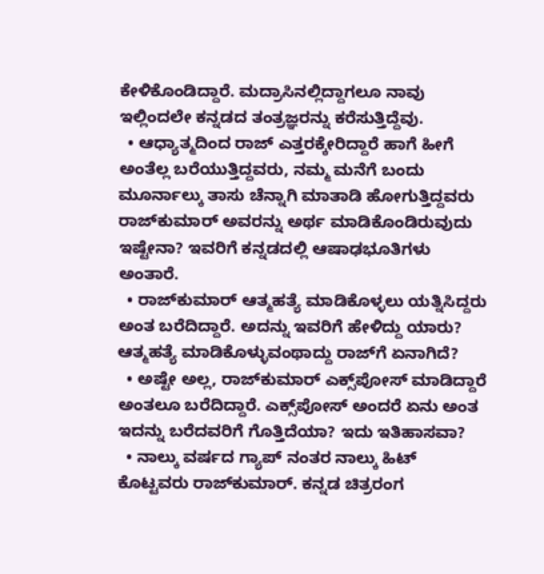ಕೇಳಿಕೊಂಡಿದ್ದಾರೆ. ಮದ್ರಾಸಿನಲ್ಲಿದ್ದಾಗಲೂ ನಾವು ಇಲ್ಲಿಂದಲೇ ಕನ್ನಡದ ತಂತ್ರಜ್ಞರನ್ನು ಕರೆಸುತ್ತಿದ್ದೆವು.
  • ಆಧ್ಯಾತ್ಮದಿಂದ ರಾಜ್‌ ಎತ್ತರಕ್ಕೇರಿದ್ದಾರೆ ಹಾಗೆ ಹೀಗೆ ಅಂತೆಲ್ಲ ಬರೆಯುತ್ತಿದ್ದವರು, ನಮ್ಮ ಮನೆಗೆ ಬಂದು ಮೂರ್ನಾಲ್ಕು ತಾಸು ಚೆನ್ನಾಗಿ ಮಾತಾಡಿ ಹೋಗುತ್ತಿದ್ದವರು ರಾಜ್‌ಕುಮಾರ್‌ ಅವರನ್ನು ಅರ್ಥ ಮಾಡಿಕೊಂಡಿರುವುದು ಇಷ್ಟೇನಾ? ಇವರಿಗೆ ಕನ್ನಡದಲ್ಲಿ ಆಷಾಢಭೂತಿಗಳು ಅಂತಾರೆ.
  • ರಾಜ್‌ಕುಮಾರ್‌ ಆತ್ಮಹತ್ಯೆ ಮಾಡಿಕೊಳ್ಳಲು ಯತ್ನಿಸಿದ್ದರು ಅಂತ ಬರೆದಿದ್ದಾರೆ. ಅದನ್ನು ಇವರಿಗೆ ಹೇಳಿದ್ದು ಯಾರು? ಆತ್ಮಹತ್ಯೆ ಮಾಡಿಕೊಳ್ಳುವಂಥಾದ್ದು ರಾಜ್‌ಗೆ ಏನಾಗಿದೆ?
  • ಅಷ್ಟೇ ಅಲ್ಲ, ರಾಜ್‌ಕುಮಾರ್‌ ಎಕ್ಸ್‌ಪೋಸ್‌ ಮಾಡಿದ್ದಾರೆ ಅಂತಲೂ ಬರೆದಿದ್ದಾರೆ. ಎಕ್ಸ್‌ಪೋಸ್‌ ಅಂದರೆ ಏನು ಅಂತ ಇದನ್ನು ಬರೆದವರಿಗೆ ಗೊತ್ತಿದೆಯಾ? ಇದು ಇತಿಹಾಸವಾ?
  • ನಾಲ್ಕು ವರ್ಷದ ಗ್ಯಾಪ್‌ ನಂತರ ನಾಲ್ಕು ಹಿಟ್‌ ಕೊಟ್ಟವರು ರಾಜ್‌ಕುಮಾರ್‌. ಕನ್ನಡ ಚಿತ್ರರಂಗ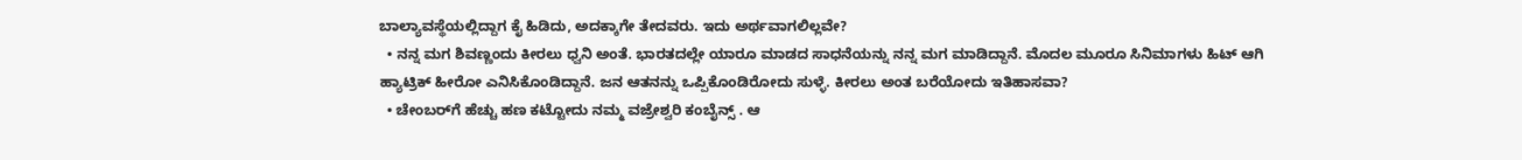ಬಾಲ್ಯಾವಸ್ಥೆಯಲ್ಲಿದ್ದಾಗ ಕೈ ಹಿಡಿದು, ಅದಕ್ಕಾಗೇ ತೇದವರು. ಇದು ಅರ್ಥವಾಗಲಿಲ್ಲವೇ?
  • ನನ್ನ ಮಗ ಶಿವಣ್ಣಂದು ಕೀರಲು ಧ್ವನಿ ಅಂತೆ. ಭಾರತದಲ್ಲೇ ಯಾರೂ ಮಾಡದ ಸಾಧನೆಯನ್ನು ನನ್ನ ಮಗ ಮಾಡಿದ್ದಾನೆ. ಮೊದಲ ಮೂರೂ ಸಿನಿಮಾಗಳು ಹಿಟ್‌ ಆಗಿ ಹ್ಯಾಟ್ರಿಕ್‌ ಹೀರೋ ಎನಿಸಿಕೊಂಡಿದ್ದಾನೆ. ಜನ ಆತನನ್ನು ಒಪ್ಪಿಕೊಂಡಿರೋದು ಸುಳ್ಳೆ. ಕೀರಲು ಅಂತ ಬರೆಯೋದು ಇತಿಹಾಸವಾ?
  • ಚೇಂಬರ್‌ಗೆ ಹೆಚ್ಚು ಹಣ ಕಟ್ಟೋದು ನಮ್ಮ ವಜ್ರೇಶ್ವರಿ ಕಂಬೈನ್ಸ್‌ . ಆ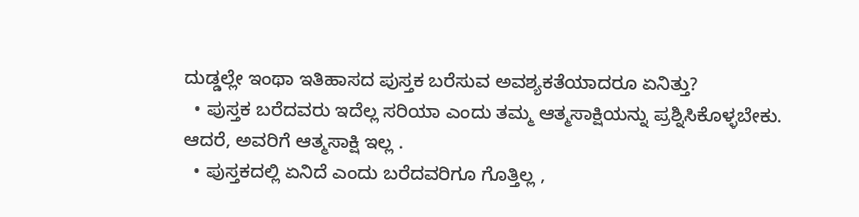ದುಡ್ಡಲ್ಲೇ ಇಂಥಾ ಇತಿಹಾಸದ ಪುಸ್ತಕ ಬರೆಸುವ ಅವಶ್ಯಕತೆಯಾದರೂ ಏನಿತ್ತು?
  • ಪುಸ್ತಕ ಬರೆದವರು ಇದೆಲ್ಲ ಸರಿಯಾ ಎಂದು ತಮ್ಮ ಆತ್ಮಸಾಕ್ಷಿಯನ್ನು ಪ್ರಶ್ನಿಸಿಕೊಳ್ಳಬೇಕು. ಆದರೆ, ಅವರಿಗೆ ಆತ್ಮಸಾಕ್ಷಿ ಇಲ್ಲ .
  • ಪುಸ್ತಕದಲ್ಲಿ ಏನಿದೆ ಎಂದು ಬರೆದವರಿಗೂ ಗೊತ್ತಿಲ್ಲ ,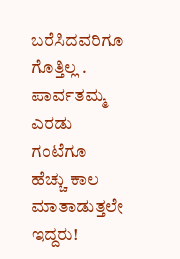ಬರೆಸಿದವರಿಗೂ ಗೊತ್ತಿಲ್ಲ .
ಪಾರ್ವತಮ್ಮ ಎರಡು ಗಂಟೆಗೂ ಹೆಚ್ಚು ಕಾಲ ಮಾತಾಡುತ್ತಲೇ ಇದ್ದರು!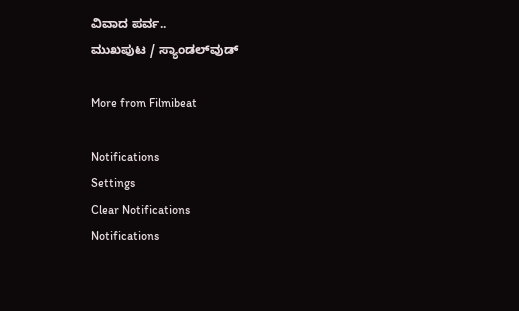ವಿವಾದ ಪರ್ವ..
ಮುಖಪುಟ / ಸ್ಯಾಂಡಲ್‌ವುಡ್‌

More from Filmibeat

Notifications
Settings
Clear Notifications
Notifications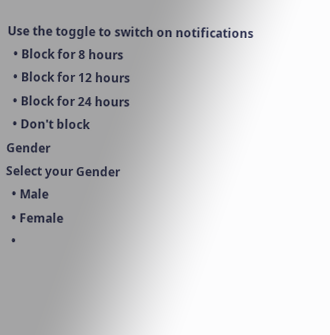Use the toggle to switch on notifications
  • Block for 8 hours
  • Block for 12 hours
  • Block for 24 hours
  • Don't block
Gender
Select your Gender
  • Male
  • Female
  •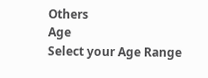Others
Age
Select your Age Range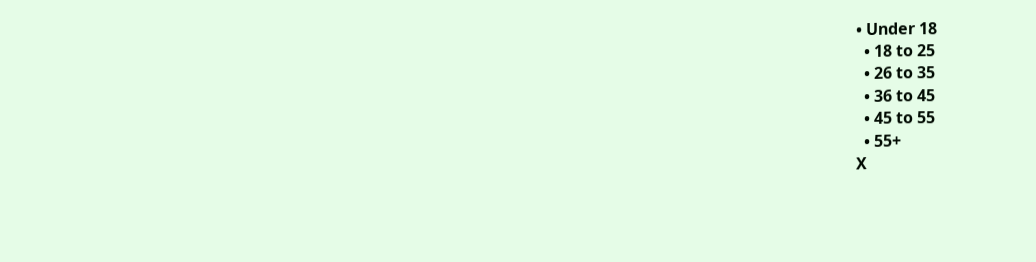• Under 18
  • 18 to 25
  • 26 to 35
  • 36 to 45
  • 45 to 55
  • 55+
X